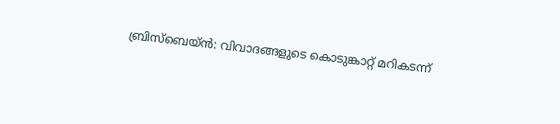ബ്രിസ്‌ബെയ്ൻ: വിവാദങ്ങളുടെ കൊടുങ്കാറ്റ് മറികടന്ന്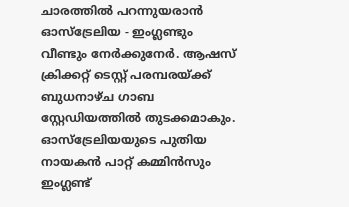ചാരത്തിൽ പറന്നുയരാൻ ഓസ്‌ട്രേലിയ - ഇംഗ്ലണ്ടും വീണ്ടും നേർക്കുനേർ. ആഷസ് ക്രിക്കറ്റ് ടെസ്റ്റ് പരമ്പരയ്ക്ക് ബുധനാഴ്ച ഗാബ സ്റ്റേഡിയത്തിൽ തുടക്കമാകും. ഓസ്‌ട്രേലിയയുടെ പുതിയ നായകൻ പാറ്റ് കമ്മിൻസും ഇംഗ്ലണ്ട്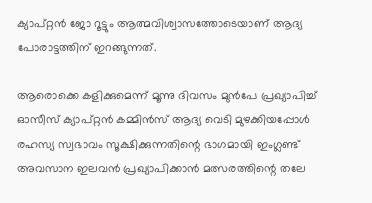ക്യാപ്റ്റൻ ജോ റൂട്ടും ആത്മവിശ്വാസത്തോടെയാണ് ആദ്യ പോരാട്ടത്തിന് ഇറങ്ങുന്നത്.

ആരൊക്കെ കളിക്കുമെന്ന് മൂന്നു ദിവസം മുൻപേ പ്രഖ്യാപിച്ച് ഓസീസ് ക്യാപ്റ്റൻ കമ്മിൻസ് ആദ്യ വെടി മുഴക്കിയപ്പോൾ രഹസ്യ സ്വഭാവം സൂക്ഷിക്കുന്നതിന്റെ ഭാഗമായി ഇംഗ്ലണ്ട് അവസാന ഇലവൻ പ്രഖ്യാപിക്കാൻ മത്സരത്തിന്റെ തലേ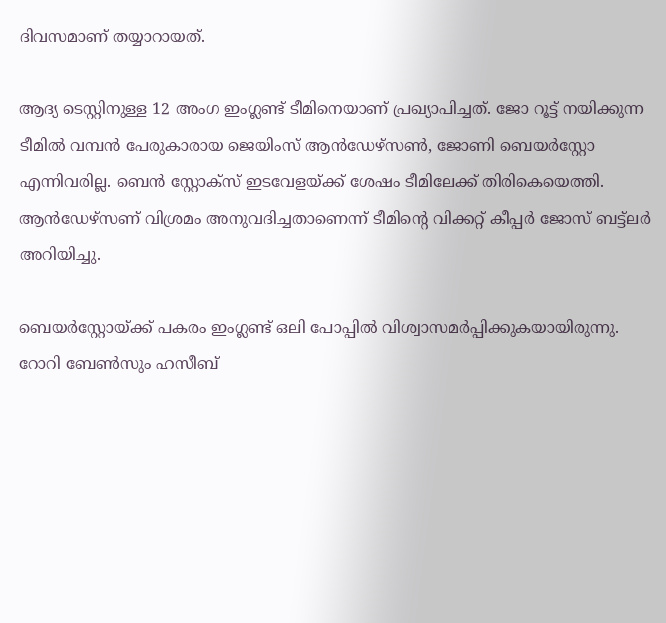ദിവസമാണ് തയ്യാറായത്.

ആദ്യ ടെസ്റ്റിനുള്ള 12 അംഗ ഇംഗ്ലണ്ട് ടീമിനെയാണ് പ്രഖ്യാപിച്ചത്. ജോ റൂട്ട് നയിക്കുന്ന ടീമിൽ വമ്പൻ പേരുകാരായ ജെയിംസ് ആൻഡേഴ്സൺ, ജോണി ബെയർസ്റ്റോ എന്നിവരില്ല. ബെൻ സ്റ്റോക്‌സ് ഇടവേളയ്ക്ക് ശേഷം ടീമിലേക്ക് തിരികെയെത്തി. ആൻഡേഴ്സണ് വിശ്രമം അനുവദിച്ചതാണെന്ന് ടീമിന്റെ വിക്കറ്റ് കീപ്പർ ജോസ് ബട്ട്ലർ അറിയിച്ചു.

ബെയർസ്റ്റോയ്ക്ക് പകരം ഇംഗ്ലണ്ട് ഒലി പോപ്പിൽ വിശ്വാസമർപ്പിക്കുകയായിരുന്നു. റോറി ബേൺസും ഹസീബ്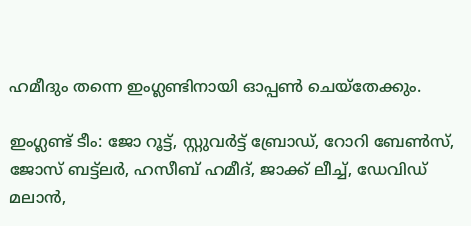ഹമീദും തന്നെ ഇംഗ്ലണ്ടിനായി ഓപ്പൺ ചെയ്തേക്കും.

ഇംഗ്ലണ്ട് ടീം: ജോ റൂട്ട്, സ്റ്റുവർട്ട് ബ്രോഡ്, റോറി ബേൺസ്, ജോസ് ബട്ട്ലർ, ഹസീബ് ഹമീദ്, ജാക്ക് ലീച്ച്, ഡേവിഡ് മലാൻ,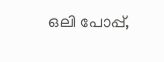ഒലി പോപ്പ്,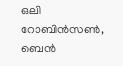ഒലി റോബിൻസൺ, ബെൻ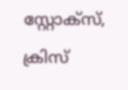സ്റ്റോക്‌സ്, ക്രിസ്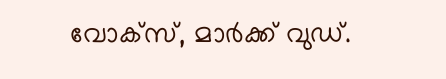വോക്സ്, മാർക്ക് വുഡ്.